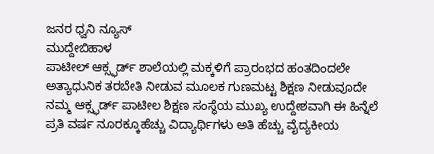ಜನರ ಧ್ವನಿ ನ್ಯೂಸ್
ಮುದ್ದೇಬಿಹಾಳ
ಪಾಟೀಲ್ ಆಕ್ಸ್ಫರ್ಡ್ ಶಾಲೆಯಲ್ಲಿ ಮಕ್ಕಳಿಗೆ ಪ್ರಾರಂಭದ ಹಂತದಿಂದಲೇ ಅತ್ಯಾಧುನಿಕ ತರಬೇತಿ ನೀಡುವ ಮೂಲಕ ಗುಣಮಟ್ಟ ಶಿಕ್ಷಣ ನೀಡುವೂದೇ ನಮ್ಮ ಆಕ್ಸ್ಫರ್ಡ್ ಪಾಟೀಲ ಶಿಕ್ಷಣ ಸಂಸ್ಥೆಯ ಮುಖ್ಯ ಉದ್ದೇಶವಾಗಿ ಈ ಹಿನ್ನೆಲೆ ಪ್ರತಿ ವರ್ಷ ನೂರಕ್ಕೂಹೆಚ್ಚು ವಿದ್ಯಾರ್ಥಿಗಳು ಅತಿ ಹೆಚ್ಚು ವೈದ್ಯಕೀಯ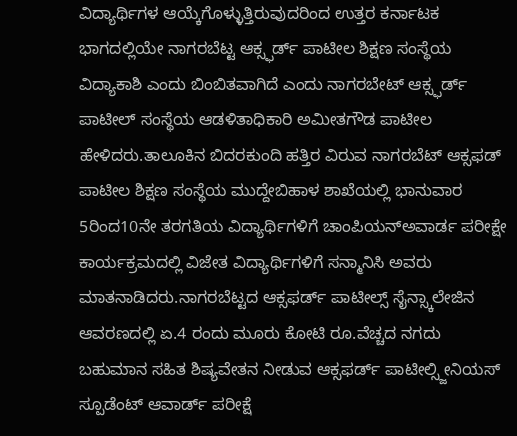ವಿದ್ಯಾರ್ಥಿಗಳ ಆಯ್ಕೆಗೊಳ್ಳುತ್ತಿರುವುದರಿಂದ ಉತ್ತರ ಕರ್ನಾಟಕ ಭಾಗದಲ್ಲಿಯೇ ನಾಗರಬೆಟ್ಟ ಆಕ್ಸ್ಫರ್ಡ್ ಪಾಟೀಲ ಶಿಕ್ಷಣ ಸಂಸ್ಥೆಯ ವಿದ್ಯಾಕಾಶಿ ಎಂದು ಬಿಂಬಿತವಾಗಿದೆ ಎಂದು ನಾಗರಬೇಟ್ ಆಕ್ಸ್ಫರ್ಡ್ ಪಾಟೀಲ್ ಸಂಸ್ಥೆಯ ಆಡಳಿತಾಧಿಕಾರಿ ಅಮೀತಗೌಡ ಪಾಟೀಲ ಹೇಳಿದರು.ತಾಲೂಕಿನ ಬಿದರಕುಂದಿ ಹತ್ತಿರ ವಿರುವ ನಾಗರಬೆಟ್ ಆಕ್ಸಫಡ್ ಪಾಟೀಲ ಶಿಕ್ಷಣ ಸಂಸ್ಥೆಯ ಮುದ್ದೇಬಿಹಾಳ ಶಾಖೆಯಲ್ಲಿ ಭಾನುವಾರ 5ರಿಂದ10ನೇ ತರಗತಿಯ ವಿದ್ಯಾರ್ಥಿಗಳಿಗೆ ಚಾಂಪಿಯನ್ಅವಾರ್ಡ ಪರೀಕ್ಷೇ ಕಾರ್ಯಕ್ರಮದಲ್ಲಿ ವಿಜೇತ ವಿದ್ಯಾರ್ಥಿಗಳಿಗೆ ಸನ್ಮಾನಿಸಿ ಅವರು ಮಾತನಾಡಿದರು.ನಾಗರಬೆಟ್ಟದ ಆಕ್ಸಫರ್ಡ್ ಪಾಟೀಲ್ಸ್ ಸೈನ್ಸ್ಕಾಲೇಜಿನ ಆವರಣದಲ್ಲಿ ಏ.4 ರಂದು ಮೂರು ಕೋಟಿ ರೂ.ವೆಚ್ಚದ ನಗದು ಬಹುಮಾನ ಸಹಿತ ಶಿಷ್ಯವೇತನ ನೀಡುವ ಆಕ್ಸಫರ್ಡ್ ಪಾಟೀಲ್ಸ್ಜೀನಿಯಸ್ ಸ್ಪೂಡೆಂಟ್ ಆವಾರ್ಡ್ ಪರೀಕ್ಷೆ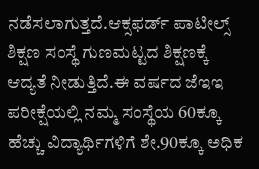ನಡೆಸಲಾಗುತ್ತದೆ.ಆಕ್ಸಫರ್ಡ್ ಪಾಟೀಲ್ಸ್ ಶಿಕ್ಷಣ ಸಂಸ್ಥೆ ಗುಣಮಟ್ಟದ ಶಿಕ್ಷಣಕ್ಕೆ ಆದ್ಯತೆ ನೀಡುತ್ತಿದೆ.ಈ ವರ್ಷದ ಜೆಇಇ ಪರೀಕ್ಷೆಯಲ್ಲಿ ನಮ್ಮ ಸಂಸ್ಥೆಯ 60ಕ್ಕೂ ಹೆಚ್ಚು ವಿದ್ಯಾರ್ಥಿಗಳಿಗೆ ಶೇ.90ಕ್ಕೂ ಅಧಿಕ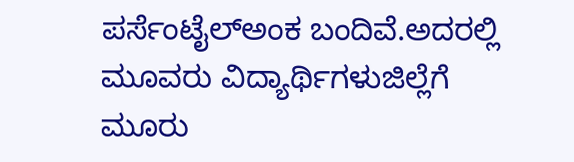ಪರ್ಸೆಂಟೈಲ್ಅಂಕ ಬಂದಿವೆ.ಅದರಲ್ಲಿ ಮೂವರು ವಿದ್ಯಾರ್ಥಿಗಳುಜಿಲ್ಲೆಗೆ ಮೂರು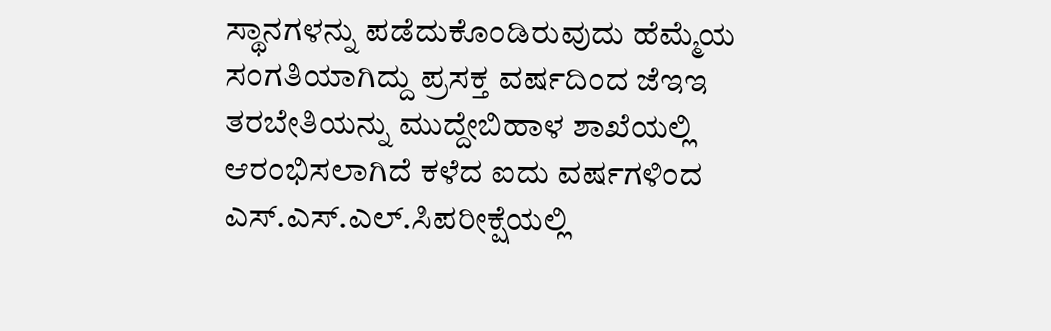ಸ್ಥಾನಗಳನ್ನು ಪಡೆದುಕೊಂಡಿರುವುದು ಹೆಮ್ಮೆಯ ಸಂಗತಿಯಾಗಿದ್ದು ಪ್ರಸಕ್ತ ವರ್ಷದಿಂದ ಜೆಇಇ ತರಬೇತಿಯನ್ನು ಮುದ್ದೇಬಿಹಾಳ ಶಾಖೆಯಲ್ಲಿ ಆರಂಭಿಸಲಾಗಿದೆ ಕಳೆದ ಐದು ವರ್ಷಗಳಿಂದ ಎಸ್.ಎಸ್.ಎಲ್.ಸಿಪರೀಕ್ಷೆಯಲ್ಲಿ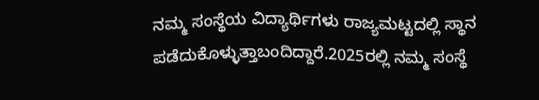ನಮ್ಮ ಸಂಸ್ಥೆಯ ವಿದ್ಯಾರ್ಥಿಗಳು ರಾಜ್ಯಮಟ್ಟದಲ್ಲಿ ಸ್ಥಾನ ಪಡೆದುಕೊಳ್ಳುತ್ತಾಬಂದಿದ್ದಾರೆ.2025ರಲ್ಲಿ ನಮ್ಮ ಸಂಸ್ಥೆ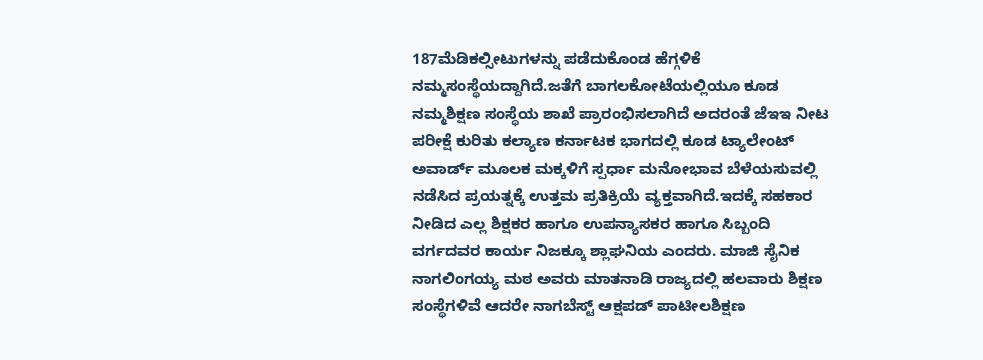187ಮೆಡಿಕಲ್ಸೀಟುಗಳನ್ನು ಪಡೆದುಕೊಂಡ ಹೆಗ್ಗಳಿಕೆ ನಮ್ಮಸಂಸ್ಥೆಯದ್ದಾಗಿದೆ.ಜತೆಗೆ ಬಾಗಲಕೋಟೆಯಲ್ಲಿಯೂ ಕೂಡ ನಮ್ಮಶಿಕ್ಷಣ ಸಂಸ್ಥೆಯ ಶಾಖೆ ಪ್ರಾರಂಭಿಸಲಾಗಿದೆ ಅದರಂತೆ ಜೆಇಇ ನೀಟ ಪರೀಕ್ಷೆ ಕುರಿತು ಕಲ್ಯಾಣ ಕರ್ನಾಟಕ ಭಾಗದಲ್ಲಿ ಕೂಡ ಟ್ಯಾಲೇಂಟ್ ಅವಾರ್ಡ್ ಮೂಲಕ ಮಕ್ಕಳಿಗೆ ಸ್ಪರ್ಧಾ ಮನೋಭಾವ ಬೆಳೆಯಸುವಲ್ಲಿ ನಡೆಸಿದ ಪ್ರಯತ್ನಕ್ಕೆ ಉತ್ತಮ ಪ್ರತಿಕ್ರಿಯೆ ವ್ಯಕ್ತವಾಗಿದೆ.ಇದಕ್ಕೆ ಸಹಕಾರ ನೀಡಿದ ಎಲ್ಲ ಶಿಕ್ಷಕರ ಹಾಗೂ ಉಪನ್ಯಾಸಕರ ಹಾಗೂ ಸಿಬ್ಬಂದಿ ವರ್ಗದವರ ಕಾರ್ಯ ನಿಜಕ್ಕೂ ಶ್ಲಾಘನಿಯ ಎಂದರು. ಮಾಜಿ ಸೈನಿಕ ನಾಗಲಿಂಗಯ್ಯ ಮಠ ಅವರು ಮಾತನಾಡಿ ರಾಜ್ಯದಲ್ಲಿ ಹಲವಾರು ಶಿಕ್ಷಣ ಸಂಸ್ಥೆಗಳಿವೆ ಆದರೇ ನಾಗಬೆಸ್ಟ್ ಆಕ್ಷಪಡ್ ಪಾಟೀಲಶಿಕ್ಷಣ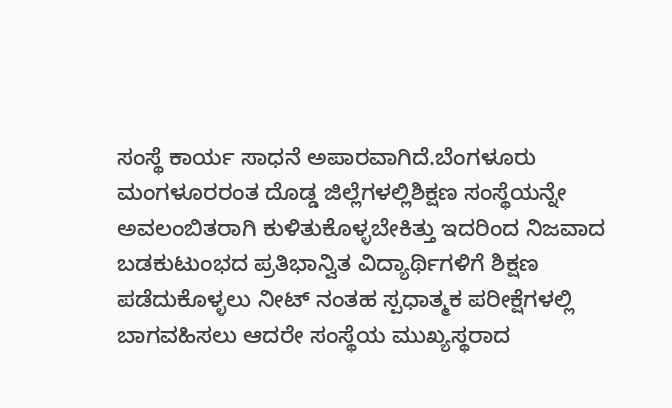ಸಂಸ್ಥೆ ಕಾರ್ಯ ಸಾಧನೆ ಅಪಾರವಾಗಿದೆ.ಬೆಂಗಳೂರು ಮಂಗಳೂರರಂತ ದೊಡ್ಡ ಜಿಲ್ಲೆಗಳಲ್ಲಿಶಿಕ್ಷಣ ಸಂಸ್ಥೆಯನ್ನೇ ಅವಲಂಬಿತರಾಗಿ ಕುಳಿತುಕೊಳ್ಳಬೇಕಿತ್ತು ಇದರಿಂದ ನಿಜವಾದ ಬಡಕುಟುಂಭದ ಪ್ರತಿಭಾನ್ವಿತ ವಿದ್ಯಾರ್ಥಿಗಳಿಗೆ ಶಿಕ್ಷಣ ಪಡೆದುಕೊಳ್ಳಲು ನೀಟ್ ನಂತಹ ಸ್ಪಧಾತ್ಮಕ ಪರೀಕ್ಷೆಗಳಲ್ಲಿ ಬಾಗವಹಿಸಲು ಆದರೇ ಸಂಸ್ಥೆಯ ಮುಖ್ಯಸ್ಥರಾದ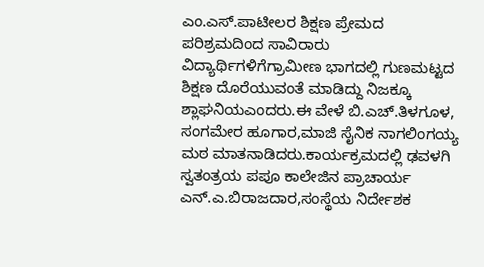ಎಂ.ಎಸ್.ಪಾಟೀಲರ ಶಿಕ್ಷಣ ಪ್ರೇಮದ ಪರಿಶ್ರಮದಿಂದ ಸಾವಿರಾರು ವಿದ್ಯಾರ್ಥಿಗಳಿಗೆಗ್ರಾಮೀಣ ಭಾಗದಲ್ಲಿ ಗುಣಮಟ್ಟದ ಶಿಕ್ಷಣ ದೊರೆಯುವಂತೆ ಮಾಡಿದ್ದು ನಿಜಕ್ಕೂ ಶ್ಲಾಘನಿಯಎಂದರು.ಈ ವೇಳೆ ಬಿ.ಎಚ್.ತಿಳಗೂಳ, ಸಂಗಮೇರ ಹೂಗಾರ,ಮಾಜಿ ಸೈನಿಕ ನಾಗಲಿಂಗಯ್ಯ ಮಠ ಮಾತನಾಡಿದರು.ಕಾರ್ಯಕ್ರಮದಲ್ಲಿ ಢವಳಗಿ ಸ್ವತಂತ್ರಯ ಪಪೂ ಕಾಲೇಜಿನ ಪ್ರಾಚಾರ್ಯ ಎನ್.ಎ.ಬಿರಾಜದಾರ,ಸಂಸ್ಥೆಯ ನಿರ್ದೇಶಕ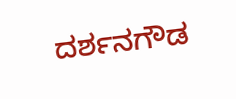ದರ್ಶನಗೌಡ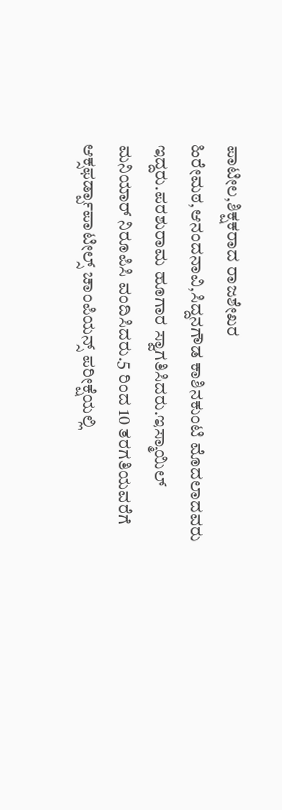ಪಾಟೀಲ,ಶಿಕ್ಷಕರಾದ ರಾಜಶೇಖರ ಹಿರೇಮಠ,ಆನಂದನಾವಿ,ಸಿದ್ದನಗೌಡ ಕಾಶಿನಕುಂಟಿ ಮೊದಲಾದವರು ಇದ್ದರು.ಪರಶುರಾಮ ಹೂಗಾರ ಸ್ವಾಗತಿಸಿದರು.ಇಸ್ಮಾಯಿಲ್ ಮನಿಯಾರ್ ನಿರೂಪಿಸಿ ವಂದಿಸಿದರು.5 ರಿಂದ 10 ತರಗತಿಯವರೆಗೆ ಆಕ್ಸಫರ್ಡ್ಪಾಪಾಟೀಲ್ಸ್ ಚಾಂಪಿಯನ್ಸ್ ಪರೀಕ್ಷೆಯಲ್ಲಿ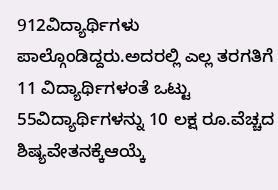912ವಿದ್ಯಾರ್ಥಿಗಳು ಪಾಲ್ಗೊಂಡಿದ್ದರು.ಅದರಲ್ಲಿ ಎಲ್ಲ ತರಗತಿಗೆ 11 ವಿದ್ಯಾರ್ಥಿಗಳಂತೆ ಒಟ್ಟು 55ವಿದ್ಯಾರ್ಥಿಗಳನ್ನು 10 ಲಕ್ಷ ರೂ.ವೆಚ್ಚದ ಶಿಷ್ಯವೇತನಕ್ಕೆಆಯ್ಕೆ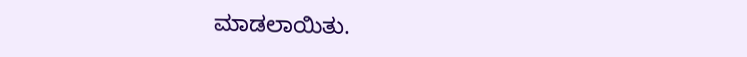ಮಾಡಲಾಯಿತು.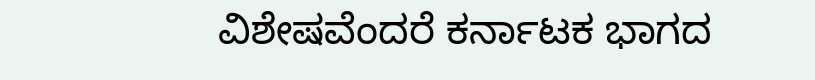ವಿಶೇಷವೆಂದರೆ ಕರ್ನಾಟಕ ಭಾಗದ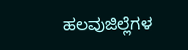ಹಲವುಜಿಲ್ಲೆಗಳ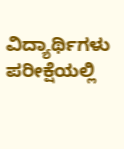ವಿದ್ಯಾರ್ಥಿಗಳು ಪರೀಕ್ಷೆಯಲ್ಲಿ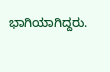ಭಾಗಿಯಾಗಿದ್ದರು.